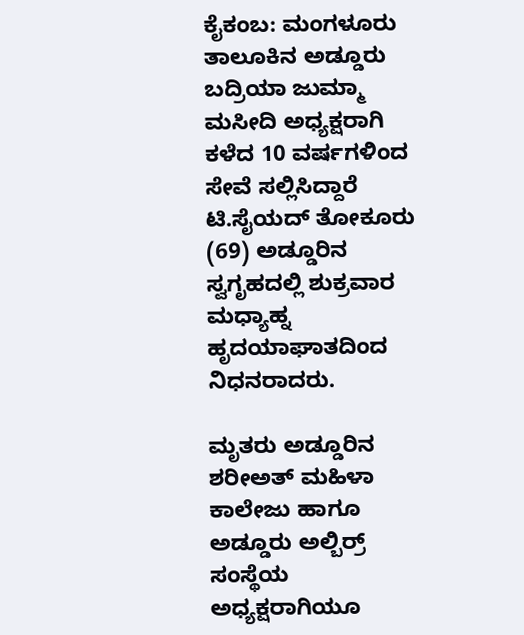ಕೈಕಂಬ: ಮಂಗಳೂರು ತಾಲೂಕಿನ ಅಡ್ಡೂರು ಬದ್ರಿಯಾ ಜುಮ್ಮಾ ಮಸೀದಿ ಅಧ್ಯಕ್ಷರಾಗಿ ಕಳೆದ 10 ವರ್ಷಗಳಿಂದ ಸೇವೆ ಸಲ್ಲಿಸಿದ್ದಾರೆ ಟಿ.ಸೈಯದ್ ತೋಕೂರು (69) ಅಡ್ಡೂರಿನ ಸ್ವಗೃಹದಲ್ಲಿ ಶುಕ್ರವಾರ ಮಧ್ಯಾಹ್ನ ಹೃದಯಾಘಾತದಿಂದ ನಿಧನರಾದರು.

ಮೃತರು ಅಡ್ಡೂರಿನ ಶರೀಅತ್ ಮಹಿಳಾ ಕಾಲೇಜು ಹಾಗೂ ಅಡ್ಡೂರು ಅಲ್ಬಿರ್ರ್ ಸಂಸ್ಥೆಯ ಅಧ್ಯಕ್ಷರಾಗಿಯೂ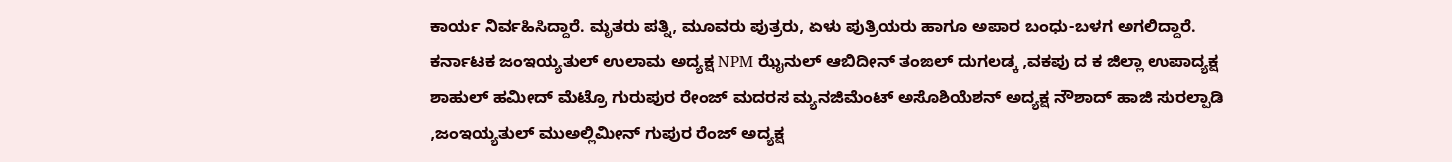ಕಾರ್ಯ ನಿರ್ವಹಿಸಿದ್ದಾರೆ. ಮೃತರು ಪತ್ನಿ, ಮೂವರು ಪುತ್ರರು, ಏಳು ಪುತ್ರಿಯರು ಹಾಗೂ ಅಪಾರ ಬಂಧು-ಬಳಗ ಅಗಲಿದ್ದಾರೆ.
ಕರ್ನಾಟಕ ಜಂಇಯ್ಯತುಲ್ ಉಲಾಮ ಅದ್ಯಕ್ಷ NPM ಝೈನುಲ್ ಆಬಿದೀನ್ ತಂಙಲ್ ದುಗಲಡ್ಕ ,ವಕಪು ದ ಕ ಜಿಲ್ಲಾ ಉಪಾದ್ಯಕ್ಷ ಶಾಹುಲ್ ಹಮೀದ್ ಮೆಟ್ರೊ ಗುರುಪುರ ರೇಂಜ್ ಮದರಸ ಮ್ಯನಜಿಮೆಂಟ್ ಅಸೊಶಿಯೆಶನ್ ಅದ್ಯಕ್ಷ ನೌಶಾದ್ ಹಾಜಿ ಸುರಲ್ಪಾಡಿ ,ಜಂಇಯ್ಯತುಲ್ ಮುಅಲ್ಲಿಮೀನ್ ಗುಪುರ ರೆಂಜ್ ಅದ್ಯಕ್ಷ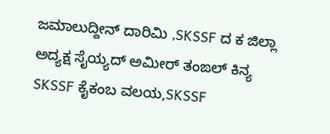ಜಮಾಲುದ್ದೀನ್ ದಾರಿಮಿ ,SKSSF ದ ಕ ಜಿಲ್ಲಾ ಅದ್ಯಕ್ಷ ಸೈಯ್ಯದ್ ಅಮೀರ್ ತಂಙಲ್ ಕಿನ್ಯ SKSSF ಕೈಕಂಬ ವಲಯ,SKSSF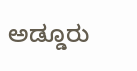ಅಡ್ಡೂರು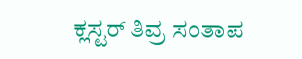ಕ್ಲಸ್ಟರ್ ತಿವ್ರ ಸಂತಾಪ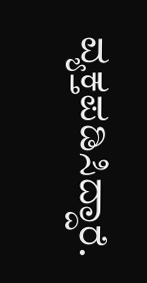ವ್ಯಕ್ತಪಡಿಸಿದ್ದಾರೆ.